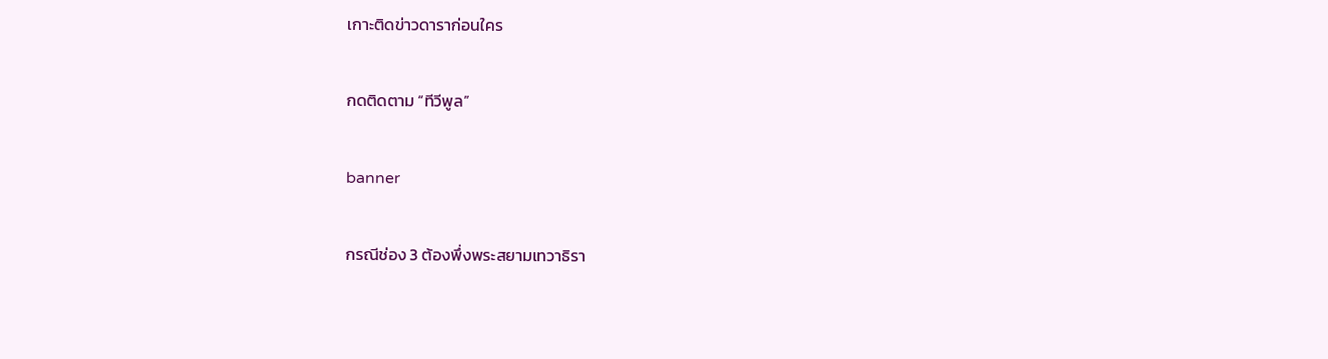เกาะติดข่าวดาราก่อนใคร

กดติดตาม “ทีวีพูล”

banner

กรณีช่อง 3 ต้องพึ่งพระสยามเทวาธิรา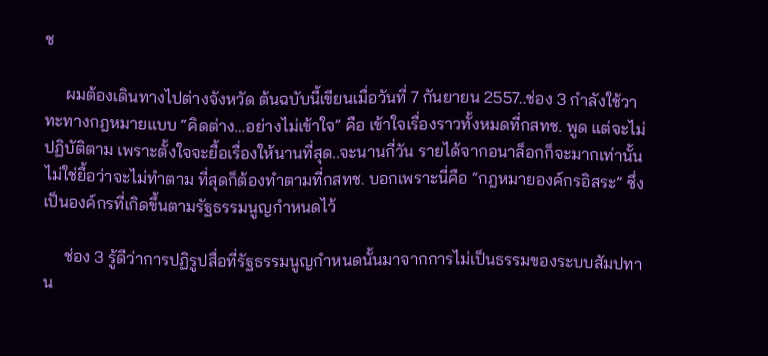ช

     ผมต้องเดินทางไปต่างจังหวัด ต้นฉบับนี้เขียนเมื่อวันที่ 7 กันยายน 2557..ช่อง 3 กำลังใช้วาทะทางกฎหมายแบบ “คิดต่าง…อย่างไม่เข้าใจ” คือ เข้าใจเรื่องราวทั้งหมดที่กสทช. พูด แต่จะไม่ปฏิบัติตาม เพราะตั้งใจจะยื้อเรื่องให้นานที่สุด..จะนานกี่วัน รายได้จากอนาล็อกก็จะมากเท่านั้น ไม่ใช่ยื้อว่าจะไม่ทำตาม ที่สุดก็ต้องทำตามที่กสทช. บอกเพราะนี่คือ “กฎหมายองค์กรอิสระ” ซึ่งเป็นองค์กรที่เกิดขึ้นตามรัฐธรรมนูญกำหนดไว้

     ช่อง 3 รู้ดีว่าการปฏิรูปสื่อที่รัฐธรรมนูญกำหนดนั้นมาจากการไม่เป็นธรรมของระบบสัมปทาน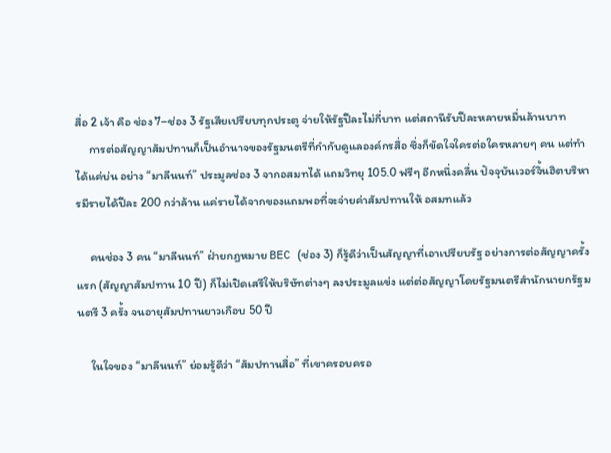สื่อ 2 เจ้า คือ ช่อง 7–ช่อง 3 รัฐเสียเปรียบทุกประตู จ่ายให้รัฐปีละไม่กี่บาท แต่สถานีรับปีละหลายหมื่นล้านบาท
     การต่อสัญญาสัมปทานก็เป็นอำนาจของรัฐมนตรีที่กำกับดูแลองค์กรสื่อ ซึ่งก็ขัดใจใครต่อใครหลายๆ คน แต่ทำได้แค่บ่น อย่าง “มาลีนนท์” ประมูลช่อง 3 จากอสมทได้ แถมวิทยุ 105.0 ฟรีๆ อีกหนึ่งคลื่น ปัจจุบันเวอร์จิ้นฮิตบริหารมีรายได้ปีละ 200 กว่าล้าน แค่รายได้จากของแถมพอที่จะจ่ายค่าสัมปทานให้ อสมทแล้ว

     คนช่อง 3 คน “มาลีนนท์” ฝ่ายกฎหมาย BEC (ช่อง 3) ก็รู้ดีว่าเป็นสัญญาที่เอาเปรียบรัฐ อย่างการต่อสัญญาครั้งแรก (สัญญาสัมปทาน 10 ปี) ก็ไม่เปิดเสรีให้บริษัทต่างๆ ลงประมูลแข่ง แต่ต่อสัญญาโดยรัฐมนตรีสำนักนายกรัฐมนตรี 3 ครั้ง จนอายุสัมปทานยาวเกือบ 50 ปี

     ในใจของ “มาลีนนท์” ย่อมรู้ดีว่า “สัมปทานสื่อ” ที่เขาครอบครอ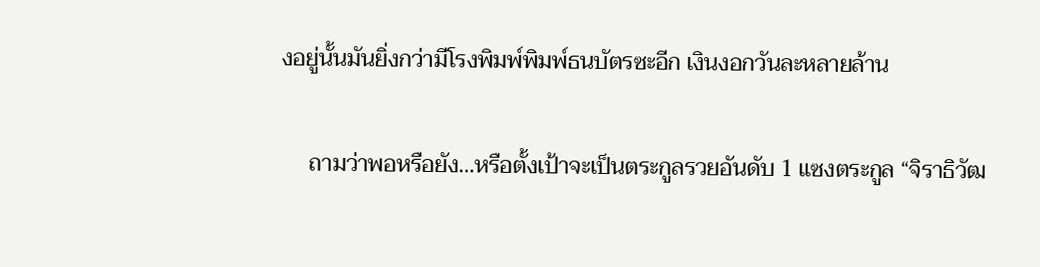งอยู่นั้นมันยิ่งกว่ามีโรงพิมพ์พิมพ์ธนบัตรซะอีก เงินงอกวันละหลายล้าน

     ถามว่าพอหรือยัง…หรือตั้งเป้าจะเป็นตระกูลรวยอันดับ 1 แซงตระกูล “จิราธิวัฒ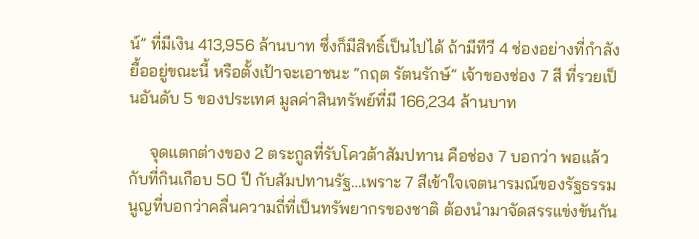น์” ที่มีเงิน 413,956 ล้านบาท ซึ่งก็มีสิทธิ์เป็นไปได้ ถ้ามีทีวี 4 ช่องอย่างที่กำลังยื้ออยู่ขณะนี้ หรือตั้งเป้าจะเอาชนะ “กฤต รัตนรักษ์” เจ้าของช่อง 7 สี ที่รวยเป็นอันดับ 5 ของประเทศ มูลค่าสินทรัพย์ที่มี 166,234 ล้านบาท

     จุดแตกต่างของ 2 ตระกูลที่รับโควต้าสัมปทาน คือช่อง 7 บอกว่า พอแล้วกับที่กินเกือบ 50 ปี กับสัมปทานรัฐ…เพราะ 7 สีเข้าใจเจตนารมณ์ของรัฐธรรมนูญที่บอกว่าคลื่นความถี่ที่เป็นทรัพยากรของชาติ ต้องนำมาจัดสรรแข่งขันกัน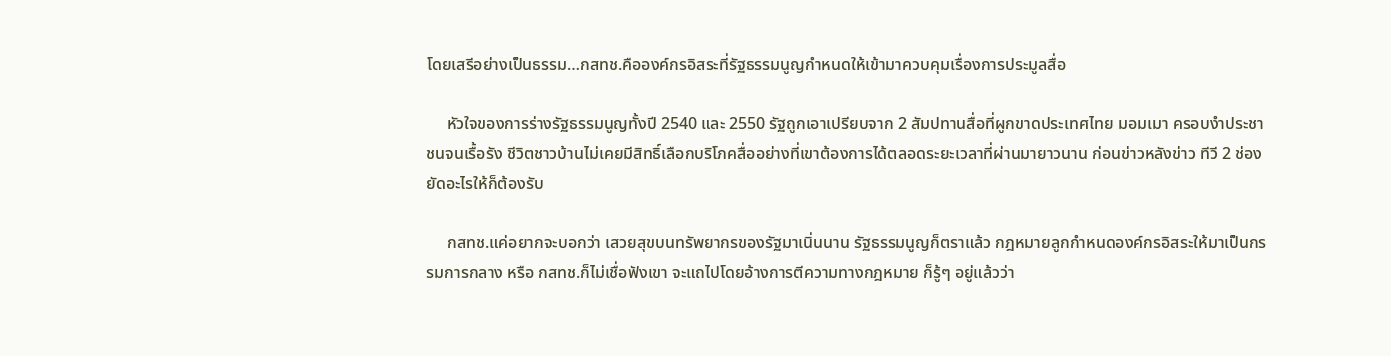โดยเสรีอย่างเป็นธรรม…กสทช.คือองค์กรอิสระที่รัฐธรรมนูญกำหนดให้เข้ามาควบคุมเรื่องการประมูลสื่อ

     หัวใจของการร่างรัฐธรรมนูญทั้งปี 2540 และ 2550 รัฐถูกเอาเปรียบจาก 2 สัมปทานสื่อที่ผูกขาดประเทศไทย มอมเมา ครอบงำประชาชนจนเรื้อรัง ชีวิตชาวบ้านไม่เคยมีสิทธิ์เลือกบริโภคสื่ออย่างที่เขาต้องการได้ตลอดระยะเวลาที่ผ่านมายาวนาน ก่อนข่าวหลังข่าว ทีวี 2 ช่องยัดอะไรให้ก็ต้องรับ

     กสทช.แค่อยากจะบอกว่า เสวยสุขบนทรัพยากรของรัฐมาเนิ่นนาน รัฐธรรมนูญก็ตราแล้ว กฎหมายลูกกำหนดองค์กรอิสระให้มาเป็นกรรมการกลาง หรือ กสทช.ก็ไม่เชื่อฟังเขา จะแถไปโดยอ้างการตีความทางกฎหมาย ก็รู้ๆ อยู่แล้วว่า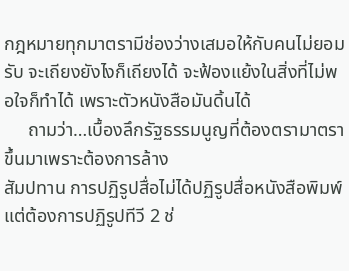กฎหมายทุกมาตรามีช่องว่างเสมอให้กับคนไม่ยอมรับ จะเถียงยังไงก็เถียงได้ จะฟ้องแย้งในสิ่งที่ไม่พอใจก็ทำได้ เพราะตัวหนังสือมันดิ้นได้
     ถามว่า…เบื้องลึกรัฐธรรมนูญที่ต้องตรามาตราขึ้นมาเพราะต้องการล้าง
สัมปทาน การปฏิรูปสื่อไม่ได้ปฏิรูปสื่อหนังสือพิมพ์ แต่ต้องการปฏิรูปทีวี 2 ช่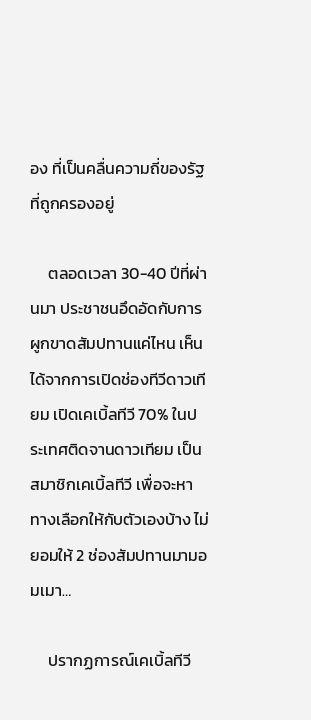อง ที่เป็นคลื่นความถี่ของรัฐที่ถูกครองอยู่

     ตลอดเวลา 30-40 ปีที่ผ่านมา ประชาชนอึดอัดกับการผูกขาดสัมปทานแค่ไหน เห็นได้จากการเปิดช่องทีวีดาวเทียม เปิดเคเบิ้ลทีวี 70% ในประเทศติดจานดาวเทียม เป็นสมาชิกเคเบิ้ลทีวี เพื่อจะหาทางเลือกให้กับตัวเองบ้าง ไม่ยอมให้ 2 ช่องสัมปทานมามอมเมา…

     ปรากฏการณ์เคเบิ้ลทีวี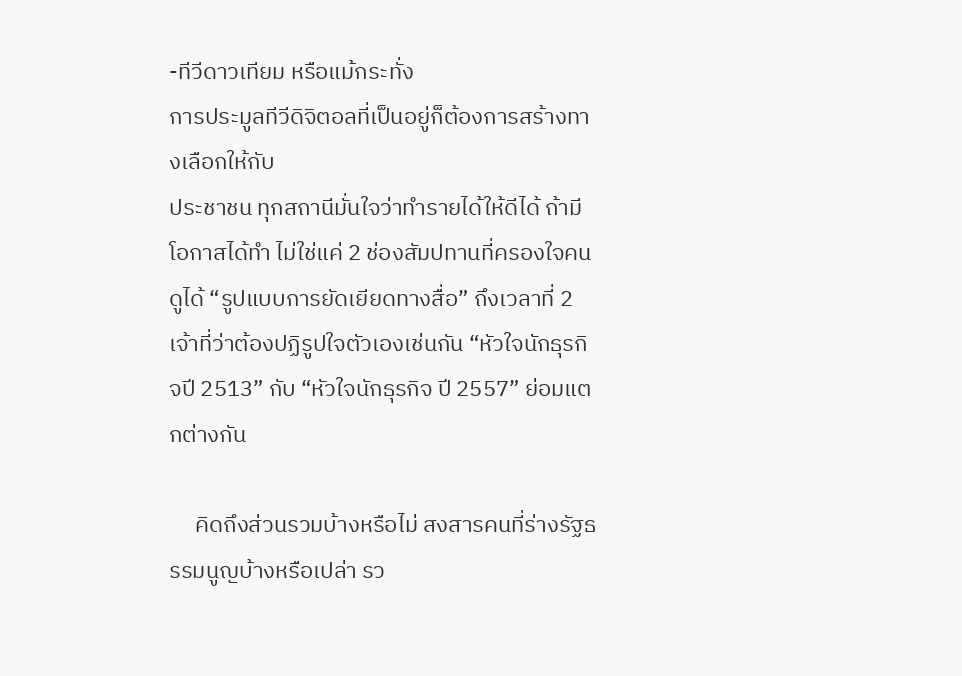-ทีวีดาวเทียม หรือแม้กระทั่ง
การประมูลทีวีดิจิตอลที่เป็นอยู่ก็ต้องการสร้างทางเลือกให้กับ
ประชาชน ทุกสถานีมั่นใจว่าทำรายได้ให้ดีได้ ถ้ามีโอกาสได้ทำ ไม่ใช่แค่ 2 ช่องสัมปทานที่ครองใจคนดูได้ “รูปแบบการยัดเยียดทางสื่อ” ถึงเวลาที่ 2 เจ้าที่ว่าต้องปฏิรูปใจตัวเองเช่นกัน “หัวใจนักธุรกิจปี 2513” กับ “หัวใจนักธุรกิจ ปี 2557” ย่อมแตกต่างกัน

     คิดถึงส่วนรวมบ้างหรือไม่ สงสารคนที่ร่างรัฐธรรมนูญบ้างหรือเปล่า รว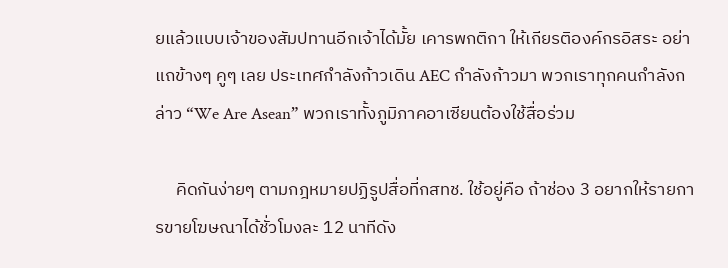ยแล้วแบบเจ้าของสัมปทานอีกเจ้าได้มั้ย เคารพกติกา ให้เกียรติองค์กรอิสระ อย่าแถข้างๆ คูๆ เลย ประเทศกำลังก้าวเดิน AEC กำลังก้าวมา พวกเราทุกคนกำลังกล่าว “We Are Asean” พวกเราทั้งภูมิภาคอาเซียนต้องใช้สื่อร่วม

     คิดกันง่ายๆ ตามกฎหมายปฏิรูปสื่อที่กสทช. ใช้อยู่คือ ถ้าช่อง 3 อยากให้รายการขายโฆษณาได้ชั่วโมงละ 12 นาทีดัง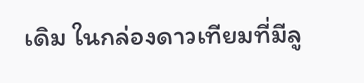เดิม ในกล่องดาวเทียมที่มีลู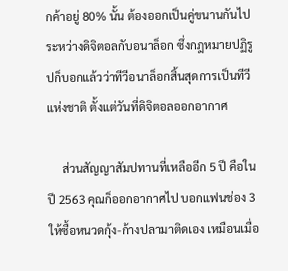กค้าอยู่ 80% นั้น ต้องออกเป็นคู่ขนานกันไประหว่างดิจิตอลกับอนาล็อก ซึ่งกฎหมายปฏิรูปก็บอกแล้วว่าทีวีอนาล็อกสิ้นสุดการเป็นทีวีแห่งชาติ ตั้งแต่วันที่ดิจิตอลออกอากาศ

     ส่วนสัญญาสัมปทานที่เหลืออีก 5 ปี คือในปี 2563 คุณก็ออกอากาศไป บอกแฟนช่อง 3 ให้ซื้อหนวดกุ้ง-ก้างปลามาติดเอง เหมือนเมื่อ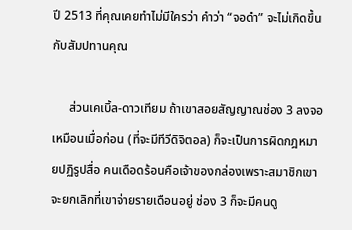ปี 2513 ที่คุณเคยทำไม่มีใครว่า คำว่า “จอดำ” จะไม่เกิดขึ้นกับสัมปทานคุณ

     ส่วนเคเบิ้ล-ดาวเทียม ถ้าเขาสอยสัญญาณช่อง 3 ลงจอเหมือนเมื่อก่อน (ที่จะมีทีวีดิจิตอล) ก็จะเป็นการผิดกฎหมายปฏิรูปสื่อ คนเดือดร้อนคือเจ้าของกล่องเพราะสมาชิกเขาจะยกเลิกที่เขาจ่ายรายเดือนอยู่ ช่อง 3 ก็จะมีคนดู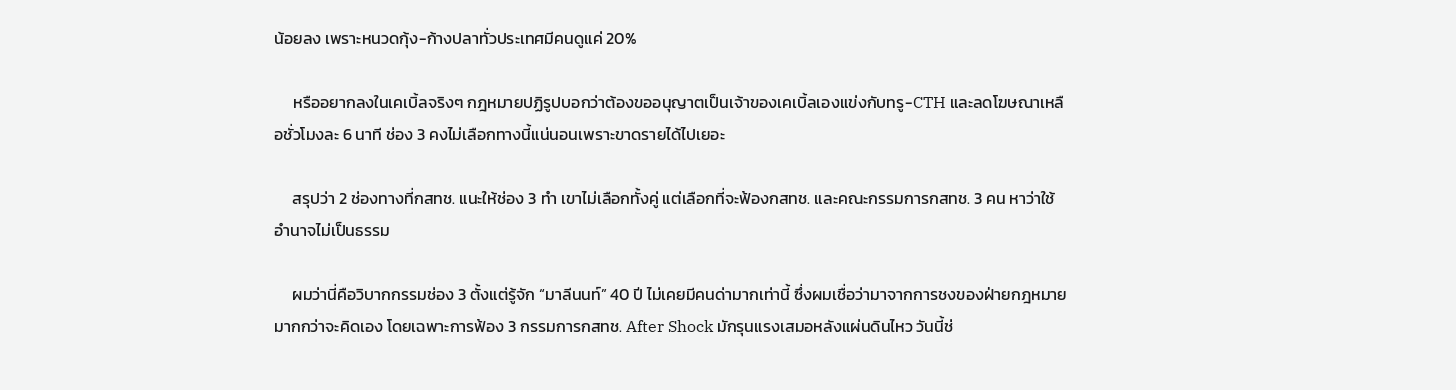น้อยลง เพราะหนวดกุ้ง-ก้างปลาทั่วประเทศมีคนดูแค่ 20%

     หรืออยากลงในเคเบิ้ลจริงๆ กฎหมายปฏิรูปบอกว่าต้องขออนุญาตเป็นเจ้าของเคเบิ้ลเองแข่งกับทรู-CTH และลดโฆษณาเหลือชั่วโมงละ 6 นาที ช่อง 3 คงไม่เลือกทางนี้แน่นอนเพราะขาดรายได้ไปเยอะ

     สรุปว่า 2 ช่องทางที่กสทช. แนะให้ช่อง 3 ทำ เขาไม่เลือกทั้งคู่ แต่เลือกที่จะฟ้องกสทช. และคณะกรรมการกสทช. 3 คน หาว่าใช้อำนาจไม่เป็นธรรม

     ผมว่านี่คือวิบากกรรมช่อง 3 ตั้งแต่รู้จัก “มาลีนนท์” 40 ปี ไม่เคยมีคนด่ามากเท่านี้ ซึ่งผมเชื่อว่ามาจากการชงของฝ่ายกฎหมายมากกว่าจะคิดเอง โดยเฉพาะการฟ้อง 3 กรรมการกสทช. After Shock มักรุนแรงเสมอหลังแผ่นดินไหว วันนี้ช่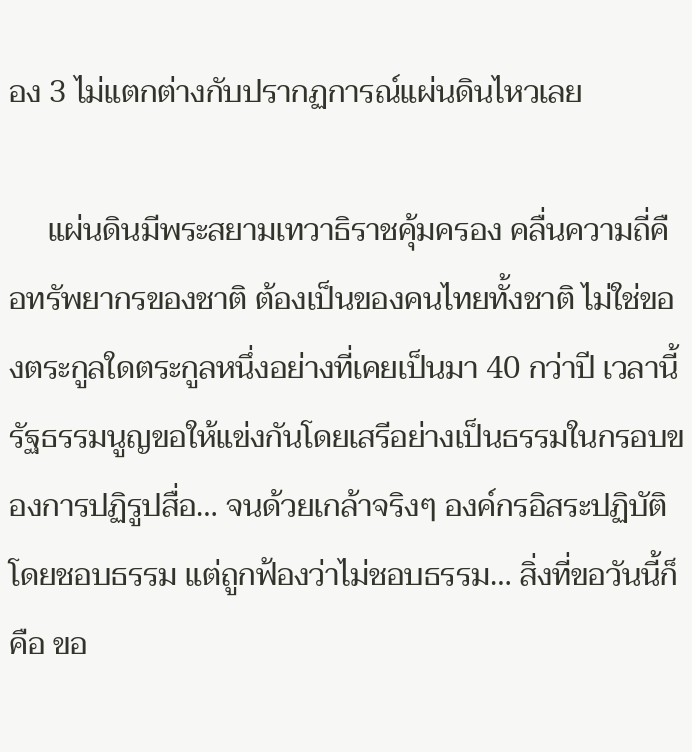อง 3 ไม่แตกต่างกับปรากฏการณ์แผ่นดินไหวเลย

     แผ่นดินมีพระสยามเทวาธิราชคุ้มครอง คลื่นความถี่คือทรัพยากรของชาติ ต้องเป็นของคนไทยทั้งชาติ ไม่ใช่ของตระกูลใดตระกูลหนึ่งอย่างที่เคยเป็นมา 40 กว่าปี เวลานี้รัฐธรรมนูญขอให้แข่งกันโดยเสรีอย่างเป็นธรรมในกรอบของการปฏิรูปสื่อ… จนด้วยเกล้าจริงๆ องค์กรอิสระปฏิบัติโดยชอบธรรม แต่ถูกฟ้องว่าไม่ชอบธรรม… สิ่งที่ขอวันนี้ก็คือ ขอ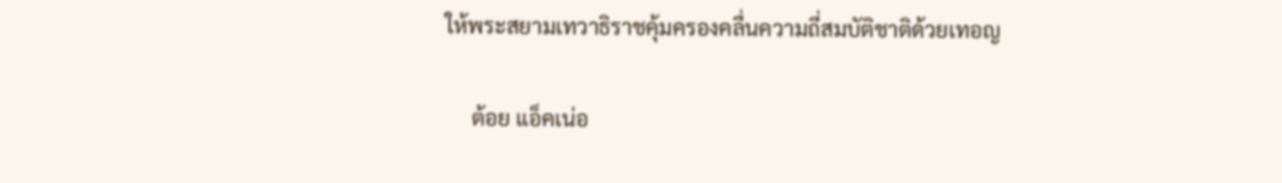ให้พระสยามเทวาธิราชคุ้มครองคลื่นความถี่สมบัติชาติด้วยเทอญ

     ต้อย แอ็คเน่อ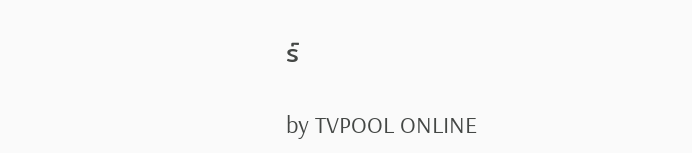ร์

by TVPOOL ONLINE